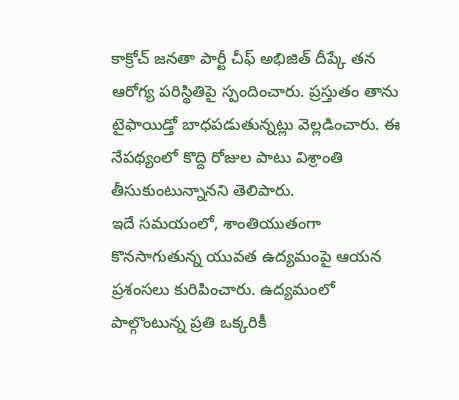కాక్రోచ్ జనతా పార్టీ చీఫ్ అభిజిత్ దీప్కే తన ఆరోగ్య పరిస్థితిపై స్పందించారు. ప్రస్తుతం తాను టైఫాయిడ్తో బాధపడుతున్నట్లు వెల్లడించారు. ఈ నేపథ్యంలో కొద్ది రోజుల పాటు విశ్రాంతి తీసుకుంటున్నానని తెలిపారు.
ఇదే సమయంలో, శాంతియుతంగా కొనసాగుతున్న యువత ఉద్యమంపై ఆయన ప్రశంసలు కురిపించారు. ఉద్యమంలో పాల్గొంటున్న ప్రతి ఒక్కరికీ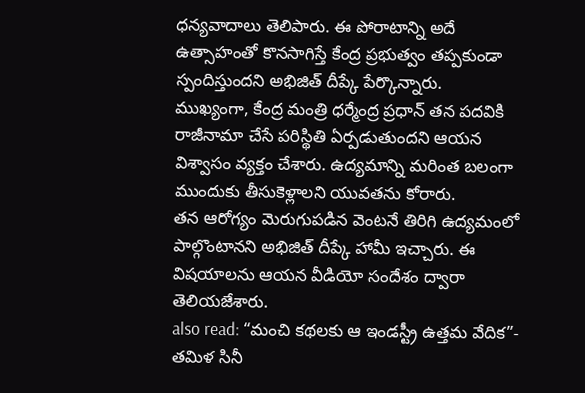ధన్యవాదాలు తెలిపారు. ఈ పోరాటాన్ని అదే ఉత్సాహంతో కొనసాగిస్తే కేంద్ర ప్రభుత్వం తప్పకుండా స్పందిస్తుందని అభిజిత్ దీప్కే పేర్కొన్నారు.
ముఖ్యంగా, కేంద్ర మంత్రి ధర్మేంద్ర ప్రధాన్ తన పదవికి రాజీనామా చేసే పరిస్థితి ఏర్పడుతుందని ఆయన విశ్వాసం వ్యక్తం చేశారు. ఉద్యమాన్ని మరింత బలంగా ముందుకు తీసుకెళ్లాలని యువతను కోరారు.
తన ఆరోగ్యం మెరుగుపడిన వెంటనే తిరిగి ఉద్యమంలో పాల్గొంటానని అభిజిత్ దీప్కే హామీ ఇచ్చారు. ఈ విషయాలను ఆయన వీడియో సందేశం ద్వారా తెలియజేశారు.
also read: “మంచి కథలకు ఆ ఇండస్ట్రీ ఉత్తమ వేదిక”- తమిళ సినీ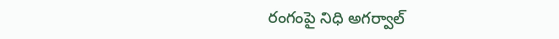రంగంపై నిధి అగర్వాల్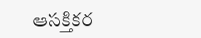ఆసక్తికర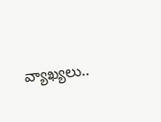వ్యాఖ్యలు..